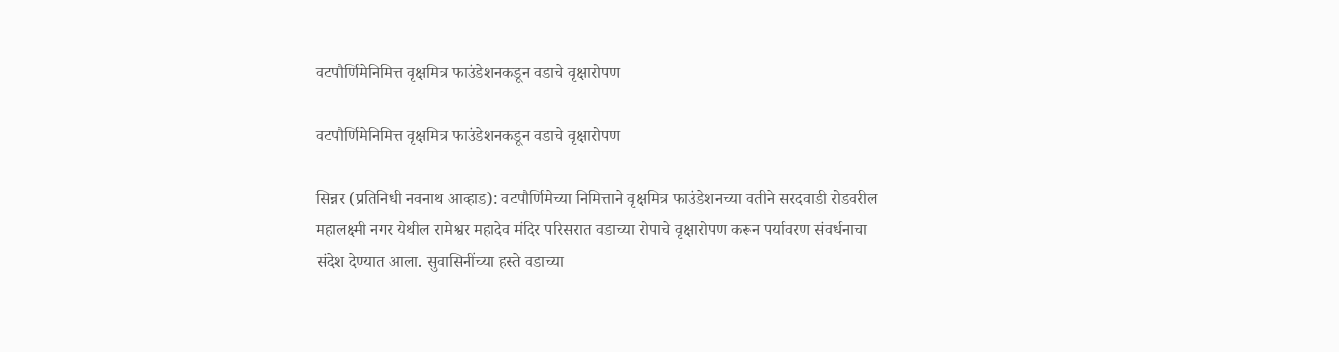वटपौर्णिमेनिमित्त वृक्षमित्र फाउंडेशनकडून वडाचे वृक्षारोपण

वटपौर्णिमेनिमित्त वृक्षमित्र फाउंडेशनकडून वडाचे वृक्षारोपण

सिन्नर (प्रतिनिधी नवनाथ आव्हाड): वटपौर्णिमेच्या निमित्ताने वृक्षमित्र फाउंडेशनच्या वतीने सरदवाडी रोडवरील महालक्ष्मी नगर येथील रामेश्वर महादेव मंदिर परिसरात वडाच्या रोपाचे वृक्षारोपण करून पर्यावरण संवर्धनाचा संदेश देण्यात आला. सुवासिनींच्या हस्ते वडाच्या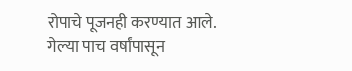रोपाचे पूजनही करण्यात आले.
गेल्या पाच वर्षांपासून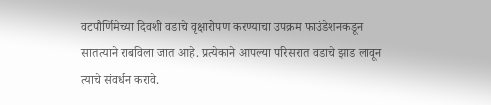वटपौर्णिमेच्या दिवशी वडाचे वृक्षारोपण करण्याचा उपक्रम फाउंडेशनकडून सातत्याने राबविला जात आहे. प्रत्येकाने आपल्या परिसरात वडाचे झाड लावून त्याचे संवर्धन करावे.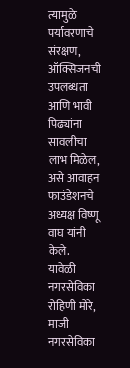त्यामुळे पर्यावरणाचे संरक्षण, ऑक्सिजनची उपलब्धता आणि भावी पिढ्यांना सावलीचा लाभ मिळेल, असे आवाहन फाउंडेशनचे अध्यक्ष विष्णू वाघ यांनी केले.
यावेळी नगरसेविका रोहिणी मोरे, माजी नगरसेविका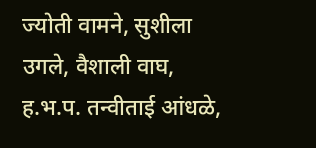ज्योती वामने, सुशीला उगले, वैशाली वाघ, ह.भ.प. तन्वीताई आंधळे,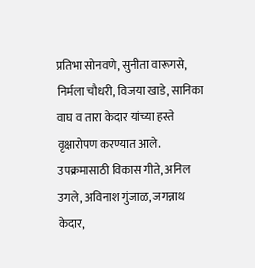प्रतिभा सोनवणे, सुनीता वारूगसे, निर्मला चौधरी, विजया खाडे, सानिका वाघ व तारा केदार यांच्या हस्ते वृक्षारोपण करण्यात आले. उपक्रमासाठी विकास गीते, अनिल उगले, अविनाश गुंजाळ, जगन्नाथ केदार,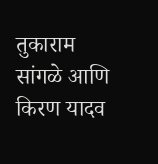तुकाराम सांगळे आणि किरण यादव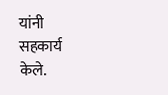यांनी सहकार्य केले.